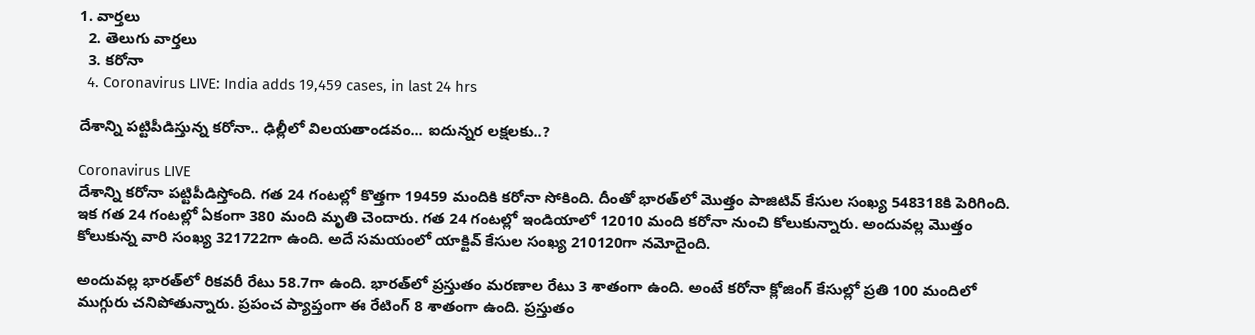1. వార్తలు
  2. తెలుగు వార్తలు
  3. కరోనా
  4. Coronavirus LIVE: India adds 19,459 cases, in last 24 hrs

దేశాన్ని పట్టిపీడిస్తున్న కరోనా.. ఢిల్లీలో విలయతాండవం... ఐదున్నర లక్షలకు..?

Coronavirus LIVE
దేశాన్ని కరోనా పట్టిపీడిస్తోంది. గత 24 గంటల్లో కొత్తగా 19459 మందికి కరోనా సోకింది. దీంతో భారత్‌లో మొత్తం పాజిటివ్ కేసుల సంఖ్య 548318కి పెరిగింది. ఇక గత 24 గంటల్లో ఏకంగా 380 మంది మృతి చెందారు. గత 24 గంటల్లో ఇండియాలో 12010 మంది కరోనా నుంచి కోలుకున్నారు. అందువల్ల మొత్తం కోలుకున్న వారి సంఖ్య 321722గా ఉంది. అదే సమయంలో యాక్టివ్ కేసుల సంఖ్య 210120గా నమోదైంది.

అందువల్ల భారత్‌లో రికవరీ రేటు 58.7గా ఉంది. భారత్‌లో ప్రస్తుతం మరణాల రేటు 3 శాతంగా ఉంది. అంటే కరోనా క్లోజింగ్ కేసుల్లో ప్రతి 100 మందిలో ముగ్గురు చనిపోతున్నారు. ప్రపంచ ప్యాప్తంగా ఈ రేటింగ్ 8 శాతంగా ఉంది. ప్రస్తుతం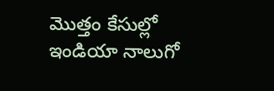మొత్తం కేసుల్లో ఇండియా నాలుగో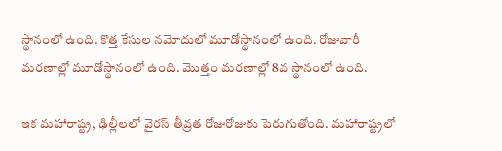స్థానంలో ఉంది. కొత్త కేసుల నమోదులో మూడోస్థానంలో ఉంది. రోజువారీ మరణాల్లో మూడోస్థానంలో ఉంది. మొత్తం మరణాల్లో 8వ స్థానంలో ఉంది.

ఇక మహారాష్ట్ర, ఢిల్లీలలో వైరస్ తీవ్రత రోజురోజుకు పెరుగుతోంది. మహారాష్ట్రలో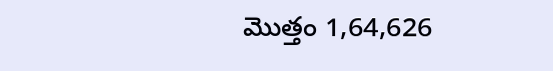మొత్తం 1,64,626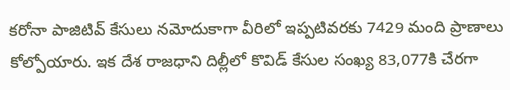కరోనా పాజిటివ్ కేసులు నమోదుకాగా వీరిలో ఇప్పటివరకు 7429 మంది ప్రాణాలు కోల్పోయారు. ఇక దేశ రాజధాని దిల్లీలో కొవిడ్ కేసుల సంఖ్య 83,077కి చేరగా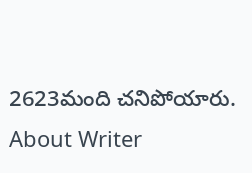2623మంది చనిపోయారు.
About Writer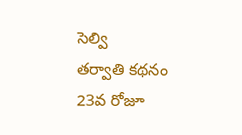సెల్వి
తర్వాతి కథనం
23వ రోజూ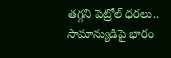తగ్గని పెట్రోల్ ధరలు.. సామాన్యుడిపై భారం